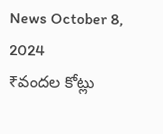News October 8, 2024
₹వందల కోట్లు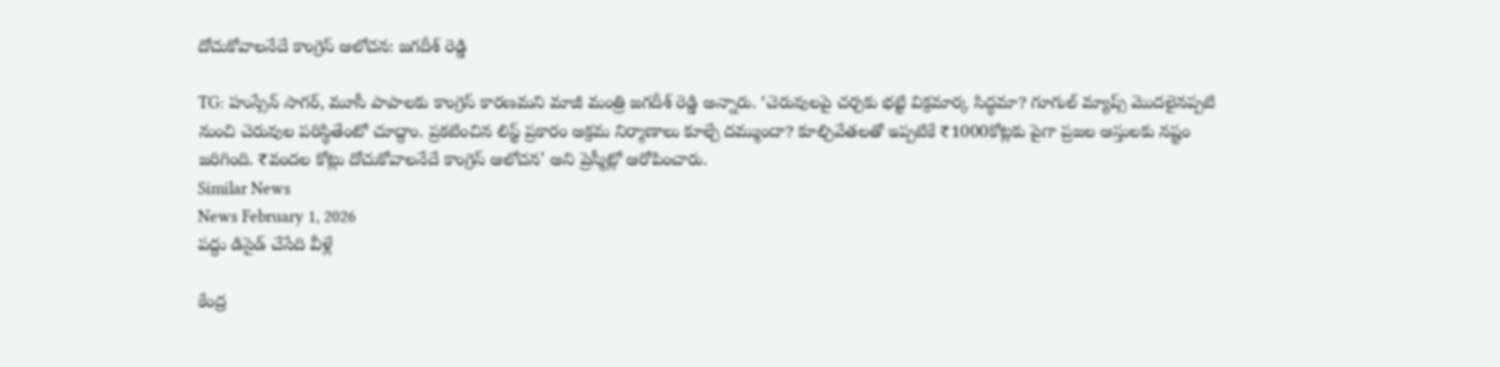దోచుకోవాలనేదే కాంగ్రెస్ ఆలోచన: జగదీశ్ రెడ్డి

TG: హుస్సేన్ సాగర్, మూసీ పాపాలకు కాంగ్రెస్ కారణమని మాజీ మంత్రి జగదీశ్ రెడ్డి అన్నారు. ‘చెరువులపై చర్చకు భట్టి విక్రమార్క సిద్ధమా? గూగుల్ మ్యాప్స్ మొదలైనప్పటి నుంచి చెరువుల పరిస్థితేంటో చూద్దాం. ప్రకటించిన లిస్ట్ ప్రకారం అక్రమ నిర్మాణాలు కూల్చే దమ్ముందా? కూల్చివేతలతో ఇప్పటికే ₹1000కోట్లకు పైగా ప్రజల ఆస్తులకు నష్టం జరిగింది. ₹వందల కోట్లు దోచుకోవాలనేదే కాంగ్రెస్ ఆలోచన’ అని ప్రెస్మీట్లో ఆరోపించారు.
Similar News
News February 1, 2026
పద్దు డిసైడ్ చేసేది వీళ్లే

కేంద్ర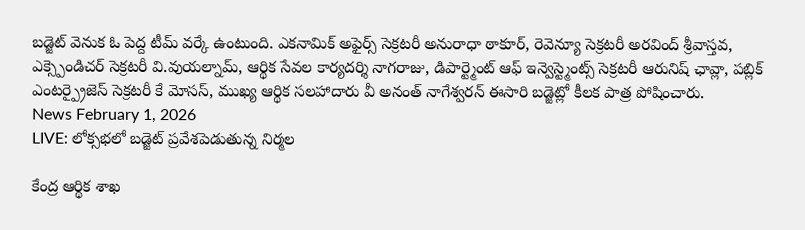బడ్జెట్ వెనుక ఓ పెద్ద టీమ్ వర్కే ఉంటుంది. ఎకనామిక్ అఫైర్స్ సెక్రటరీ అనురాధా ఠాకూర్, రెవెన్యూ సెక్రటరీ అరవింద్ శ్రీవాస్తవ, ఎక్స్పెండిచర్ సెక్రటరీ వి.వుయల్నామ్, ఆర్థిక సేవల కార్యదర్శి నాగరాజు, డిపార్ట్మెంట్ ఆఫ్ ఇన్వెస్ట్మెంట్స్ సెక్రటరీ ఆరునిష్ ఛావ్లా, పబ్లిక్ ఎంటర్ప్రైజెస్ సెక్రటరీ కే మోసస్, ముఖ్య ఆర్థిక సలహాదారు వీ అనంత్ నాగేశ్వరన్ ఈసారి బడ్జెట్లో కీలక పాత్ర పోషించారు.
News February 1, 2026
LIVE: లోక్సభలో బడ్జెట్ ప్రవేశపెడుతున్న నిర్మల

కేంద్ర ఆర్థిక శాఖ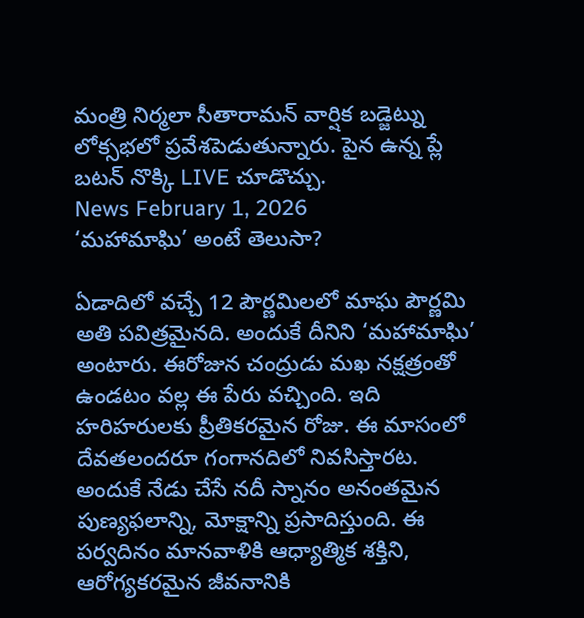మంత్రి నిర్మలా సీతారామన్ వార్షిక బడ్జెట్ను లోక్సభలో ప్రవేశపెడుతున్నారు. పైన ఉన్న ప్లే బటన్ నొక్కి LIVE చూడొచ్చు.
News February 1, 2026
‘మహామాఘి’ అంటే తెలుసా?

ఏడాదిలో వచ్చే 12 పౌర్ణమిలలో మాఘ పౌర్ణమి అతి పవిత్రమైనది. అందుకే దీనిని ‘మహామాఘి’ అంటారు. ఈరోజున చంద్రుడు మఖ నక్షత్రంతో ఉండటం వల్ల ఈ పేరు వచ్చింది. ఇది హరిహరులకు ప్రీతికరమైన రోజు. ఈ మాసంలో దేవతలందరూ గంగానదిలో నివసిస్తారట. అందుకే నేడు చేసే నదీ స్నానం అనంతమైన పుణ్యఫలాన్ని, మోక్షాన్ని ప్రసాదిస్తుంది. ఈ పర్వదినం మానవాళికి ఆధ్యాత్మిక శక్తిని, ఆరోగ్యకరమైన జీవనానికి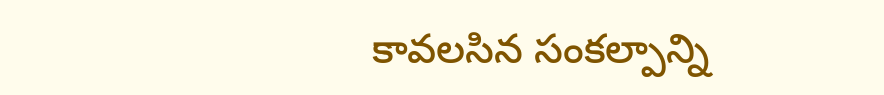కావలసిన సంకల్పాన్ని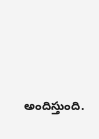అందిస్తుంది.